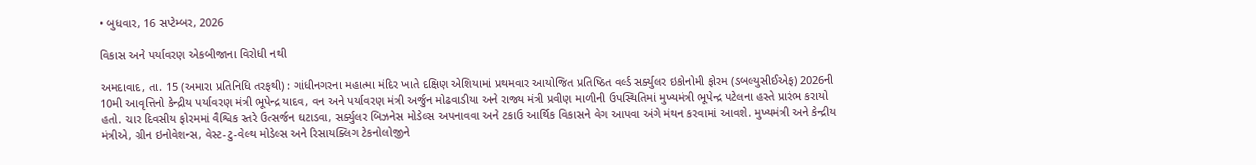• બુધવાર, 16 સપ્ટેમ્બર, 2026

વિકાસ અને પર્યાવરણ એકબીજાના વિરોધી નથી

અમદાવાદ, તા. 15 (અમારા પ્રતિનિધિ તરફથી) : ગાંધીનગરના મહાત્મા મંદિર ખાતે દક્ષિણ એશિયામાં પ્રથમવાર આયોજિત પ્રતિષ્ઠિત વર્લ્ડ સર્ક્યુલર ઇકોનોમી ફોરમ (ડબલ્યુસીઈએફ) 2026ની 10મી આવૃત્તિનો કેન્દ્રીય પર્યાવરણ મંત્રી ભૂપેન્દ્ર યાદવ, વન અને પર્યાવરણ મંત્રી અર્જુન મોઢવાડીયા અને રાજ્ય મંત્રી પ્રવીણ માળીની ઉપસ્થિતિમાં મુખ્યમંત્રી ભૂપેન્દ્ર પટેલના હસ્તે પ્રારંભ કરાયો હતો. ચાર દિવસીય ફોરમમાં વૈશ્વિક સ્તરે ઉત્સર્જન ઘટાડવા, સર્ક્યુલર બિઝનેસ મોડેલ્સ અપનાવવા અને ટકાઉ આર્થિક વિકાસને વેગ આપવા અંગે મંથન કરવામાં આવશે. મુખ્યમંત્રી અને કેન્દ્રીય મંત્રીએ, ગ્રીન ઇનોવેશન્સ, વેસ્ટ-ટુ-વેલ્થ મોડેલ્સ અને રિસાયક્લિગ ટેકનોલોજીને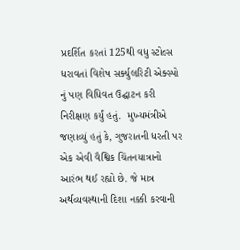પ્રદર્શિત કરતાં 125થી વધુ સ્ટોલ્સ ધરાવતાં વિશેષ સર્ક્યુલરિટી એક્સ્પો નું પણ વિધિવત ઉદ્ઘાટન કરી નિરીક્ષણ કર્યું હતું.  મુખ્યમંત્રીએ જણાવ્યું હતું કે, ગુજરાતની ધરતી પર એક એવી વૈશ્વિક ચિંતનયાત્રાનો આરંભ થઈ રહ્યો છે. જે માત્ર અર્થવ્યવસ્થાની દિશા નક્કી કરવાની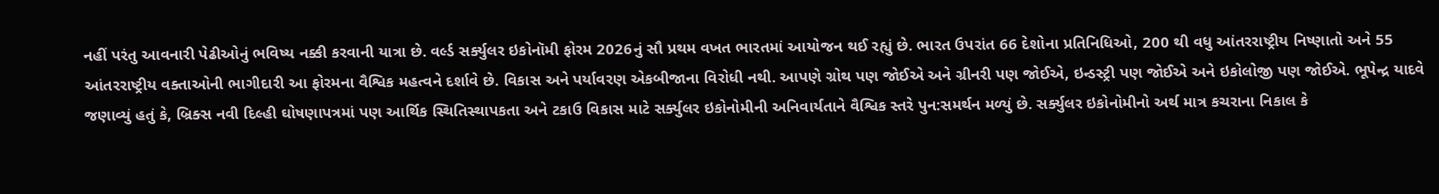નહીં પરંતુ આવનારી પેઢીઓનું ભવિષ્ય નક્કી કરવાની યાત્રા છે. વર્લ્ડ સર્ક્યુલર ઇકોનૉમી ફોરમ 2026નું સૌ પ્રથમ વખત ભારતમાં આયોજન થઈ રહ્યું છે. ભારત ઉપરાંત 66 દેશોના પ્રતિનિધિઓ, 200 થી વધુ આંતરરાષ્ટ્રીય નિષ્ણાતો અને 55 આંતરરાષ્ટ્રીય વક્તાઓની ભાગીદારી આ ફોરમના વૈશ્વિક મહત્વને દર્શાવે છે. વિકાસ અને પર્યાવરણ એકબીજાના વિરોધી નથી. આપણે ગ્રોથ પણ જોઈએ અને ગ્રીનરી પણ જોઈએ, ઇન્ડસ્ટ્રી પણ જોઈએ અને ઇકોલોજી પણ જોઈએ. ભૂપેન્દ્ર યાદવે જણાવ્યું હતું કે, બ્રિક્સ નવી દિલ્હી ઘોષણાપત્રમાં પણ આર્થિક સ્થિતિસ્થાપકતા અને ટકાઉ વિકાસ માટે સર્ક્યુલર ઇકોનોમીની અનિવાર્યતાને વૈશ્વિક સ્તરે પુન:સમર્થન મળ્યું છે. સર્ક્યુલર ઇકોનોમીનો અર્થ માત્ર કચરાના નિકાલ કે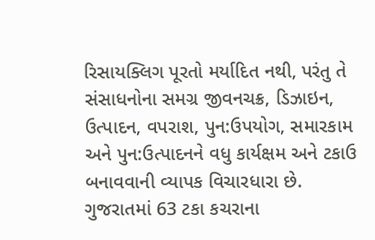રિસાયક્લિગ પૂરતો મર્યાદિત નથી, પરંતુ તે સંસાધનોના સમગ્ર જીવનચક્ર, ડિઝાઇન, ઉત્પાદન, વપરાશ, પુન:ઉપયોગ, સમારકામ અને પુન:ઉત્પાદનને વધુ કાર્યક્ષમ અને ટકાઉ બનાવવાની વ્યાપક વિચારધારા છે. ગુજરાતમાં 63 ટકા કચરાના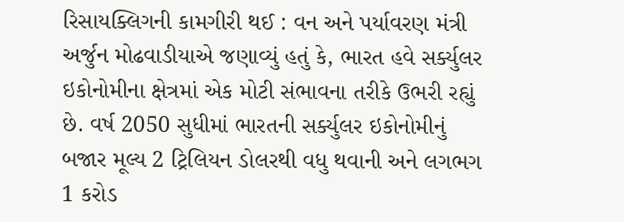રિસાયક્લિગની કામગીરી થઈ : વન અને પર્યાવરણ મંત્રી  અર્જુન મોઢવાડીયાએ જણાવ્યું હતું કે, ભારત હવે સર્ક્યુલર ઇકોનોમીના ક્ષેત્રમાં એક મોટી સંભાવના તરીકે ઉભરી રહ્યું છે. વર્ષ 2050 સુધીમાં ભારતની સર્ક્યુલર ઇકોનોમીનું બજાર મૂલ્ય 2 ટ્રિલિયન ડોલરથી વધુ થવાની અને લગભગ 1 કરોડ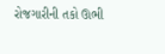રોજગારીની તકો ઊભી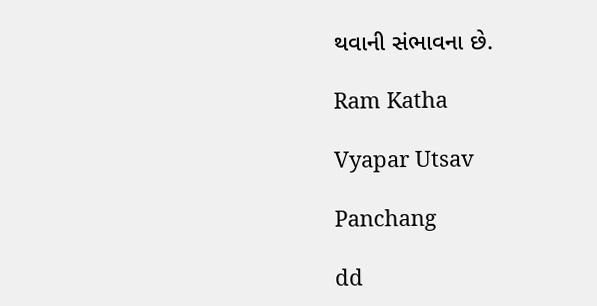થવાની સંભાવના છે.

Ram Katha

Vyapar Utsav

Panchang

dd